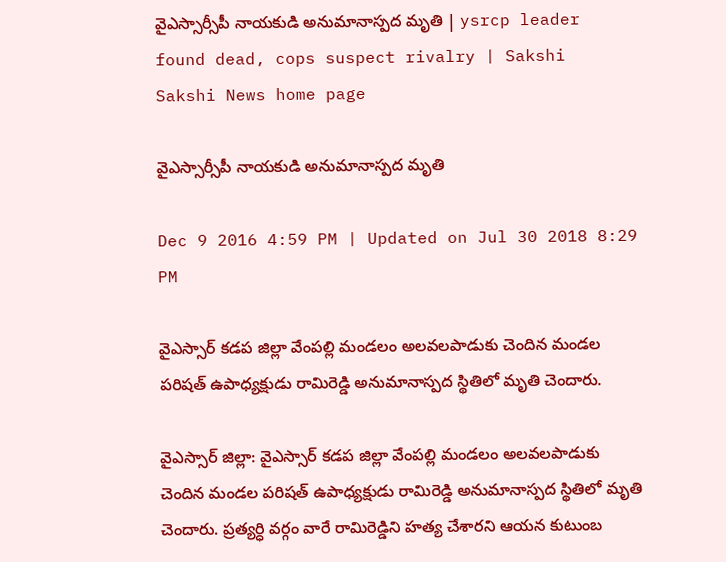వైఎస్సార్సీపీ నాయకుడి అనుమానాస్పద మృతి | ysrcp leader found dead, cops suspect rivalry | Sakshi
Sakshi News home page

వైఎస్సార్సీపీ నాయకుడి అనుమానాస్పద మృతి

Dec 9 2016 4:59 PM | Updated on Jul 30 2018 8:29 PM

వైఎస్సార్ కడప జిల్లా వేంపల్లి మండలం అలవలపాడుకు చెందిన మండల పరిషత్ ఉపాధ్యక్షుడు రామిరెడ్డి అనుమానాస్పద స్థితిలో మృతి చెందారు.

వైఎస్సార్‌ జిల్లా: వైఎస్సార్ కడప జిల్లా వేంపల్లి మండలం అలవలపాడుకు చెందిన మండల పరిషత్ ఉపాధ్యక్షుడు రామిరెడ్డి అనుమానాస్పద స్థితిలో మృతి చెందారు. ప్రత్యర్ధి వర్గం వారే రామిరెడ్డిని హత్య చేశారని ఆయన కుటుంబ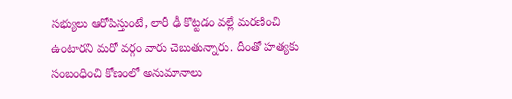సభ్యులు ఆరోపిస్తుంటే, లారీ ఢీ కొట్టడం వల్లే మరణించి ఉంటారని మరో వర్గం వారు చెబుతున్నారు. దీంతో హత్యకు సంబంధించి కోణంలో అనుమానాలు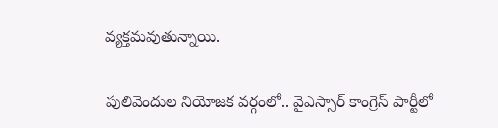వ్యక్తమవుతున్నాయి.

పులివెందుల నియోజక వర్గంలో.. వైఎస్సార్ కాంగ్రెస్ పార్టీలో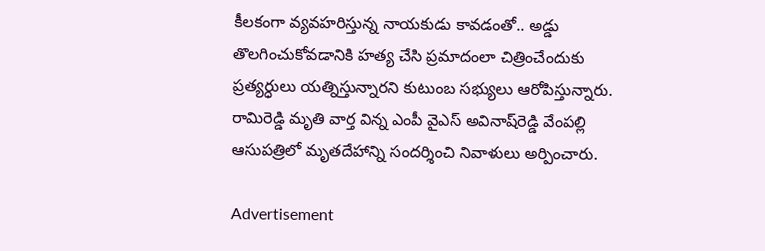కీలకంగా వ్యవహరిస్తున్న నాయకుడు కావడంతో.. అడ్డు తొలగించుకోవడానికి హత్య చేసి ప్రమాదంలా చిత్రించేందుకు ప్రత్యర్ధులు యత్నిస్తున్నారని కుటుంబ సభ్యులు ఆరోపిస్తున్నారు. రామిరెడ్డి మృతి వార్త విన్న ఎంపీ వైఎస్ అవినాష్‌రెడ్డి వేంపల్లి ఆసుపత్రిలో మృతదేహాన్ని సందర్శించి నివాళులు అర్పించారు.

Advertisement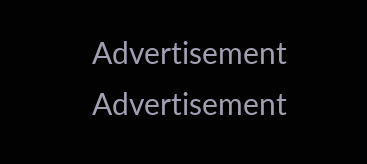Advertisement
Advertisement